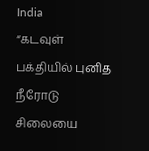India
“கடவுள் பக்தியில் புனித நீரோடு சிலையை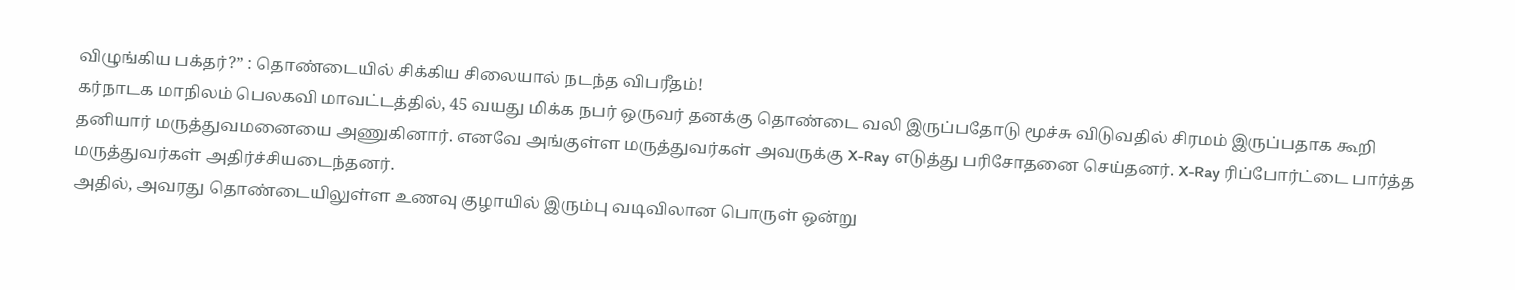விழுங்கிய பக்தர்?” : தொண்டையில் சிக்கிய சிலையால் நடந்த விபரீதம்!
கர்நாடக மாநிலம் பெலகவி மாவட்டத்தில், 45 வயது மிக்க நபர் ஒருவர் தனக்கு தொண்டை வலி இருப்பதோடு மூச்சு விடுவதில் சிரமம் இருப்பதாக கூறி தனியார் மருத்துவமனையை அணுகினார். எனவே அங்குள்ள மருத்துவர்கள் அவருக்கு X-Ray எடுத்து பரிசோதனை செய்தனர். X-Ray ரிப்போர்ட்டை பார்த்த மருத்துவர்கள் அதிர்ச்சியடைந்தனர்.
அதில், அவரது தொண்டையிலுள்ள உணவு குழாயில் இரும்பு வடிவிலான பொருள் ஒன்று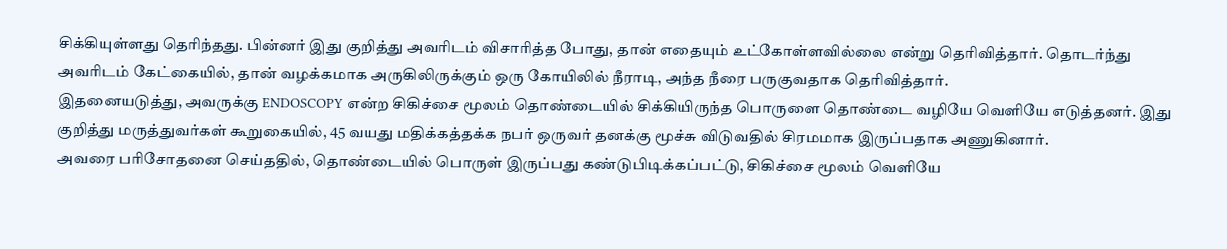சிக்கியுள்ளது தெரிந்தது. பின்னர் இது குறித்து அவரிடம் விசாரித்த போது, தான் எதையும் உட்கோள்ளவில்லை என்று தெரிவித்தார். தொடர்ந்து அவரிடம் கேட்கையில், தான் வழக்கமாக அருகிலிருக்கும் ஒரு கோயிலில் நீராடி, அந்த நீரை பருகுவதாக தெரிவித்தார்.
இதனையடுத்து, அவருக்கு ENDOSCOPY என்ற சிகிச்சை மூலம் தொண்டையில் சிக்கியிருந்த பொருளை தொண்டை வழியே வெளியே எடுத்தனர். இது குறித்து மருத்துவர்கள் கூறுகையில், 45 வயது மதிக்கத்தக்க நபர் ஒருவர் தனக்கு மூச்சு விடுவதில் சிரமமாக இருப்பதாக அணுகினார்.
அவரை பரிசோதனை செய்ததில், தொண்டையில் பொருள் இருப்பது கண்டுபிடிக்கப்பட்டு, சிகிச்சை மூலம் வெளியே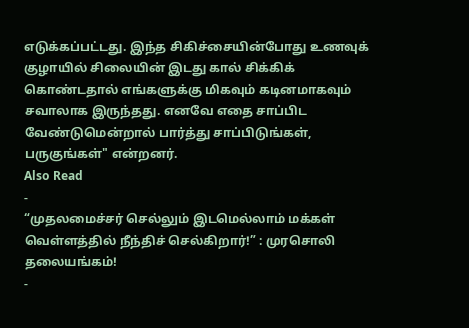எடுக்கப்பட்டது. இந்த சிகிச்சையின்போது உணவுக் குழாயில் சிலையின் இடது கால் சிக்கிக் கொண்டதால் எங்களுக்கு மிகவும் கடினமாகவும் சவாலாக இருந்தது. எனவே எதை சாப்பிட வேண்டுமென்றால் பார்த்து சாப்பிடுங்கள், பருகுங்கள்" என்றனர்.
Also Read
-
“முதலமைச்சர் செல்லும் இடமெல்லாம் மக்கள் வெள்ளத்தில் நீந்திச் செல்கிறார்!” : முரசொலி தலையங்கம்!
-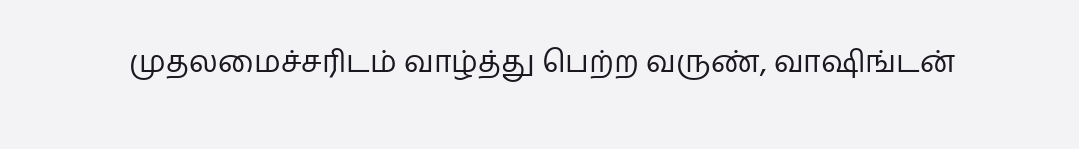முதலமைச்சரிடம் வாழ்த்து பெற்ற வருண், வாஷிங்டன்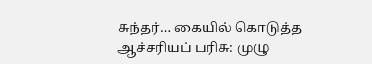சுந்தர்… கையில் கொடுத்த ஆச்சரியப் பரிசு: முழு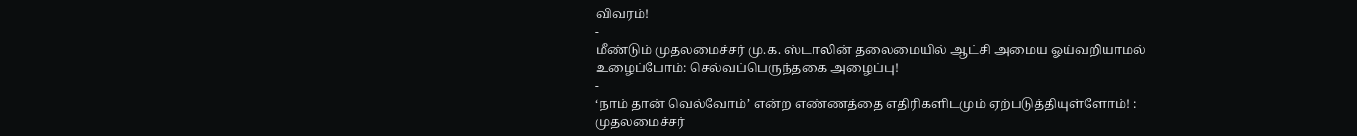விவரம்!
-
மீண்டும் முதலமைச்சர் மு.க. ஸ்டாலின் தலைமையில் ஆட்சி அமைய ஓய்வறியாமல் உழைப்போம்: செல்வப்பெருந்தகை அழைப்பு!
-
‘நாம் தான் வெல்வோம்’ என்ற எண்ணத்தை எதிரிகளிடமும் ஏற்படுத்தியுள்ளோம்! : முதலமைச்சர்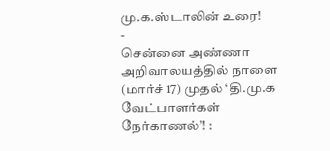மு.க.ஸ்டாலின் உரை!
-
சென்னை அண்ணா அறிவாலயத்தில் நாளை (மார்ச் 17) முதல் ‘தி.மு.க வேட்பாளர்கள் நேர்காணல்’! :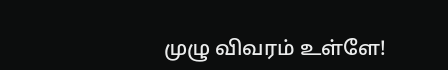முழு விவரம் உள்ளே!